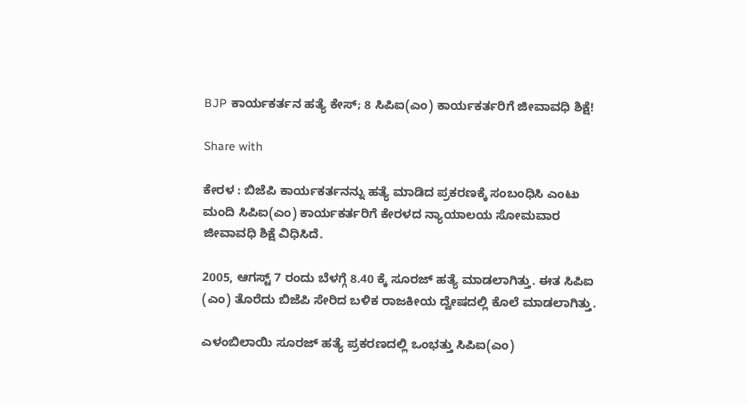BJP ಕಾರ್ಯಕರ್ತನ ಹತ್ಯೆ ಕೇಸ್; 8 ಸಿಪಿಐ(ಎಂ) ಕಾರ್ಯಕರ್ತರಿಗೆ ಜೀವಾವಧಿ ಶಿಕ್ಷೆ!

Share with

ಕೇರಳ : ಬಿಜೆಪಿ ಕಾರ್ಯಕರ್ತನನ್ನು ಹತ್ಯೆ ಮಾಡಿದ ಪ್ರಕರಣಕ್ಕೆ ಸಂಬಂಧಿಸಿ ಎಂಟು ಮಂದಿ ಸಿಪಿಐ(ಎಂ) ಕಾರ್ಯಕರ್ತರಿಗೆ ಕೇರಳದ ನ್ಯಾಯಾಲಯ ಸೋಮವಾರ ಜೀವಾವಧಿ ಶಿಕ್ಷೆ ವಿಧಿಸಿದೆ.

2005, ಆಗಸ್ಟ್‌ 7 ರಂದು ಬೆಳಗ್ಗೆ 8.40 ಕ್ಕೆ ಸೂರಜ್‌ ಹತ್ಯೆ ಮಾಡಲಾಗಿತ್ತು. ಈತ ಸಿಪಿಐ (ಎಂ) ತೊರೆದು ಬಿಜೆಪಿ ಸೇರಿದ ಬಳಿಕ ರಾಜಕೀಯ ದ್ವೇಷದಲ್ಲಿ ಕೊಲೆ ಮಾಡಲಾಗಿತ್ತು.

ಎಳಂಬಿಲಾಯಿ ಸೂರಜ್‌ ಹತ್ಯೆ ಪ್ರಕರಣದಲ್ಲಿ ಒಂಭತ್ತು ಸಿಪಿಐ(ಎಂ)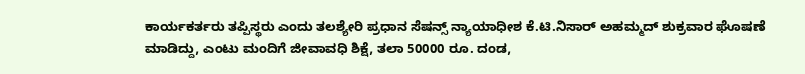ಕಾರ್ಯಕರ್ತರು ತಪ್ಪಿಸ್ಥರು ಎಂದು ತಲಶ್ಯೇರಿ ಪ್ರಧಾನ ಸೆಷನ್ಸ್‌ ನ್ಯಾಯಾಧೀಶ ಕೆ.ಟಿ.ನಿಸಾರ್‌ ಅಹಮ್ಮದ್‌ ಶುಕ್ರವಾರ ಘೊಷಣೆ ಮಾಡಿದ್ದು, ಎಂಟು ಮಂದಿಗೆ ಜೀವಾವಧಿ ಶಿಕ್ಷೆ, ತಲಾ 50000 ರೂ. ದಂಡ,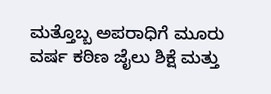ಮತ್ತೊಬ್ಬ ಅಪರಾಧಿಗೆ ಮೂರು ವರ್ಷ ಕಠಿಣ ಜೈಲು ಶಿಕ್ಷೆ ಮತ್ತು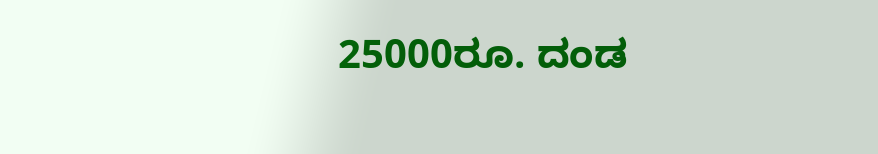25000ರೂ. ದಂಡ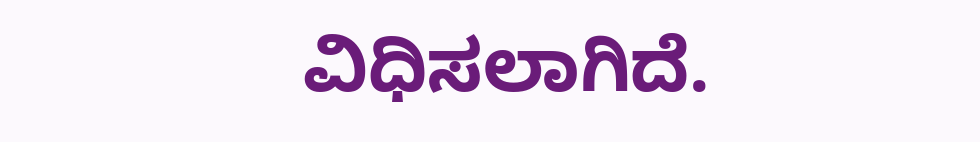ವಿಧಿಸಲಾಗಿದೆ.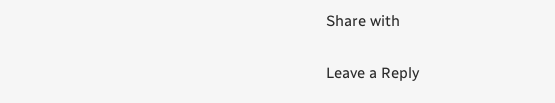Share with

Leave a Reply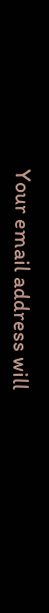Your email address will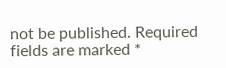not be published. Required fields are marked *